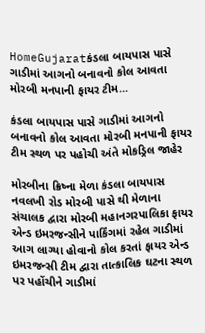HomeGujaratકંડલા બાયપાસ પાસે ગાડીમાં આગનો બનાવનો કોલ આવતા મોરબી મનપાની ફાયર ટીમ...

કંડલા બાયપાસ પાસે ગાડીમાં આગનો બનાવનો કોલ આવતા મોરબી મનપાની ફાયર ટીમ સ્થળ પર પહોચી અંતે મોકડ્રિલ જાહેર

મોરબીના ક્રિષ્ના મેળા કંડલા બાયપાસ નવલખી રોડ મોરબી પાસે થી મેળાના સંચાલક દ્વારા મોરબી મહાનગરપાલિકા ફાયર એન્ડ ઇમરજન્સીને પાર્કિંગમાં રહેલ ગાડીમાં આગ લાગ્યા હોવાનો કોલ કરતાં ફાયર એન્ડ ઇમરજન્સી ટીમ દ્વારા તાત્કાલિક ઘટના સ્થળ પર પહોંચીને ગાડીમાં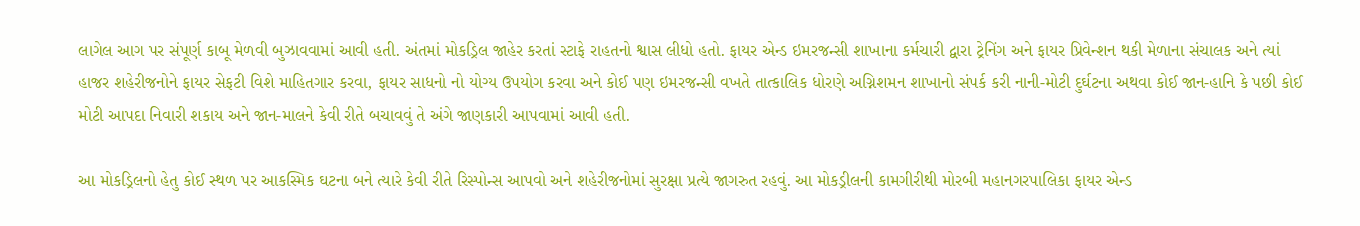લાગેલ આગ પર સંપૂર્ણ કાબૂ મેળવી બુઝાવવામાં આવી હતી. અંતમાં મોકડ્રિલ જાહેર કરતાં સ્ટાફે રાહતનો શ્વાસ લીધો હતો. ફાયર એન્ડ ઇમરજન્સી શાખાના કર્મચારી દ્વારા ટ્રેનિંગ અને ફાયર પ્રિવેન્શન થકી મેળાના સંચાલક અને ત્યાં હાજર શહેરીજનોને ફાયર સેફટી વિશે માહિતગાર કરવા, ફાયર સાધનો નો યોગ્ય ઉપયોગ કરવા અને કોઈ પણ ઇમરજન્સી વખતે તાત્કાલિક ધોરણે અગ્નિશમન શાખાનો સંપર્ક કરી નાની-મોટી દુર્ઘટના અથવા કોઈ જાન-હાનિ કે પછી કોઈ મોટી આપદા નિવારી શકાય અને જાન-માલને કેવી રીતે બચાવવું તે અંગે જાણકારી આપવામાં આવી હતી.

આ મોકડ્રિલનો હેતુ કોઈ સ્થળ પર આકસ્મિક ઘટના બને ત્યારે કેવી રીતે રિસ્પોન્સ આપવો અને શહેરીજનોમાં સુરક્ષા પ્રત્યે જાગરુત રહવું. આ મોકડ્રીલની કામગીરીથી મોરબી મહાનગરપાલિકા ફાયર એન્ડ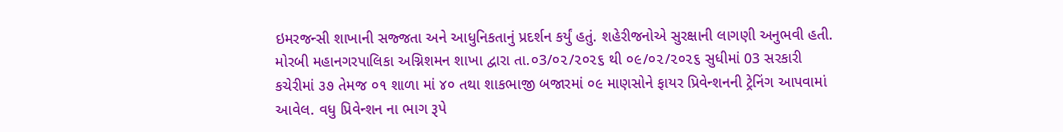ઇમરજન્સી શાખાની સજ્જતા અને આધુનિકતાનું પ્રદર્શન કર્યું હતું. શહેરીજનોએ સુરક્ષાની લાગણી અનુભવી હતી.
મોરબી મહાનગરપાલિકા અગ્નિશમન શાખા દ્વારા તા.૦3/૦૨/૨૦૨૬ થી ૦૯/૦૨/૨૦૨૬ સુધીમાં 03 સરકારી કચેરીમાં ૩૭ તેમજ ૦૧ શાળા માં ૪૦ તથા શાકભાજી બજારમાં ૦૯ માણસોને ફાયર પ્રિવેન્શનની ટ્રેનિંગ આપવામાં આવેલ. વધુ પ્રિવેન્શન ના ભાગ રૂપે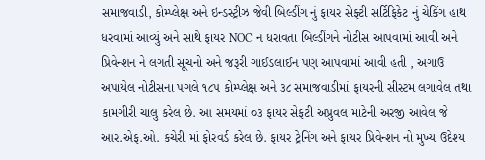સમાજવાડી, કોમ્પ્લેક્ષ અને ઇન્ડસ્ટ્રીઝ જેવી બિલ્ડીંગ નું ફાયર સેફ્ટી સર્ટિફિકેટ નું ચેકિંગ હાથ ધરવામાં આવ્યું અને સાથે ફાયર NOC ન ધરાવતા બિલ્ડીંગને નોટીસ આપવામાં આવી અને પ્રિવેન્શન ને લગતી સૂચનો અને જરૂરી ગાઈડલાઈન પણ આપવામાં આવી હતી , અગાઉ અપાયેલ નોટીસના પગલે ૧૮૫ કોમ્પ્લેક્ષ અને ૩૮ સમાજવાડીમાં ફાયરની સીસ્ટમ લગાવેલ તથા કામગીરી ચાલુ કરેલ છે. આ સમયમાં ૦૩ ફાયર સેફટી અપ્રુવલ માટેની અરજી આવેલ જે આર.એફ.ઓ. કચેરી માં ફોરવર્ડ કરેલ છે. ફાયર ટ્રેનિંગ અને ફાયર પ્રિવેન્શન નો મુખ્ય ઉદેશ્ય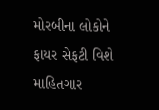મોરબીના લોકોને ફાયર સેફટી વિશે માહિતગાર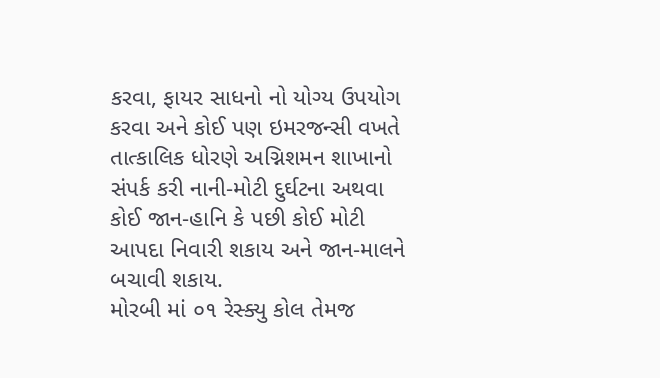કરવા, ફાયર સાધનો નો યોગ્ય ઉપયોગ કરવા અને કોઈ પણ ઇમરજન્સી વખતે તાત્કાલિક ધોરણે અગ્નિશમન શાખાનો સંપર્ક કરી નાની-મોટી દુર્ઘટના અથવા કોઈ જાન-હાનિ કે પછી કોઈ મોટી આપદા નિવારી શકાય અને જાન-માલને બચાવી શકાય.
મોરબી માં ૦૧ રેસ્ક્યુ કોલ તેમજ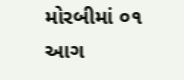મોરબીમાં ૦૧ આગ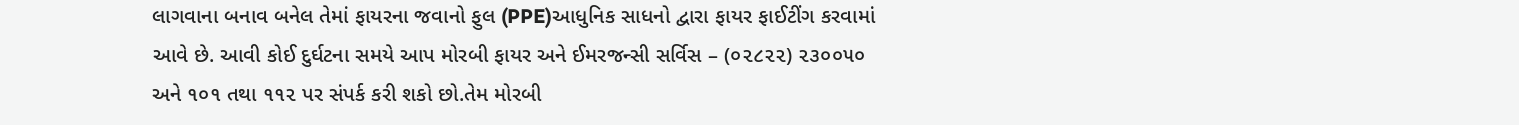લાગવાના બનાવ બનેલ તેમાં ફાયરના જવાનો ફુલ (PPE)આધુનિક સાધનો દ્વારા ફાયર ફાઈટીંગ કરવામાં આવે છે. આવી કોઈ દુર્ઘટના સમયે આપ મોરબી ફાયર અને ઈમરજન્સી સર્વિસ – (૦૨૮૨૨) ૨૩૦૦૫૦ અને ૧૦૧ તથા ૧૧૨ પર સંપર્ક કરી શકો છો.તેમ મોરબી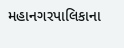મહાનગરપાલિકાના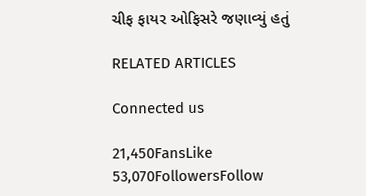ચીફ ફાયર ઓફિસરે જણાવ્યું હતું

RELATED ARTICLES

Connected us

21,450FansLike
53,070FollowersFollow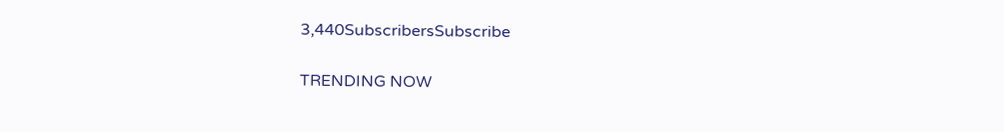3,440SubscribersSubscribe

TRENDING NOW